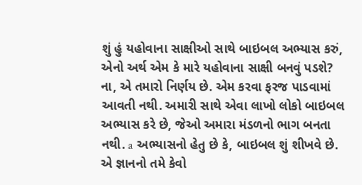શું હું યહોવાના સાક્ષીઓ સાથે બાઇબલ અભ્યાસ કરું, એનો અર્થ એમ કે મારે યહોવાના સાક્ષી બનવું પડશે?
ના, એ તમારો નિર્ણય છે. એમ કરવા ફરજ પાડવામાં આવતી નથી. અમારી સાથે એવા લાખો લોકો બાઇબલ અભ્યાસ કરે છે, જેઓ અમારા મંડળનો ભાગ બનતા નથી. a અભ્યાસનો હેતુ છે કે, બાઇબલ શું શીખવે છે. એ જ્ઞાનનો તમે કેવો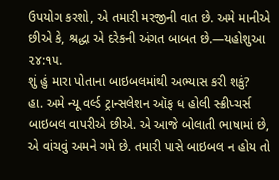ઉપયોગ કરશો, એ તમારી મરજીની વાત છે. અમે માનીએ છીએ કે, શ્રદ્ધા એ દરેકની અંગત બાબત છે.—યહોશુઆ ૨૪:૧૫.
શું હું મારા પોતાના બાઇબલમાંથી અભ્યાસ કરી શકું?
હા. અમે ન્યૂ વર્લ્ડ ટ્રાન્સલેશન ઑફ ધ હોલી સ્ક્રીપ્ચર્સ બાઇબલ વાપરીએ છીએ. એ આજે બોલાતી ભાષામાં છે, એ વાંચવું અમને ગમે છે. તમારી પાસે બાઇબલ ન હોય તો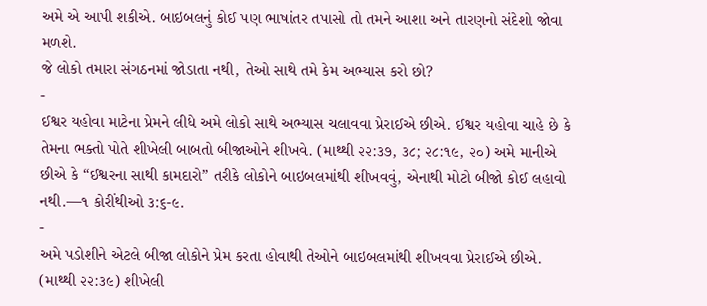અમે એ આપી શકીએ. બાઇબલનું કોઈ પણ ભાષાંતર તપાસો તો તમને આશા અને તારણનો સંદેશો જોવા મળશે.
જે લોકો તમારા સંગઠનમાં જોડાતા નથી, તેઓ સાથે તમે કેમ અભ્યાસ કરો છો?
-
ઈશ્વર યહોવા માટેના પ્રેમને લીધે અમે લોકો સાથે અભ્યાસ ચલાવવા પ્રેરાઈએ છીએ. ઈશ્વર યહોવા ચાહે છે કે તેમના ભક્તો પોતે શીખેલી બાબતો બીજાઓને શીખવે. (માથ્થી ૨૨:૩૭, ૩૮; ૨૮:૧૯, ૨૦) અમે માનીએ છીએ કે “ઈશ્વરના સાથી કામદારો” તરીકે લોકોને બાઇબલમાંથી શીખવવું, એનાથી મોટો બીજો કોઈ લહાવો નથી.—૧ કોરીંથીઓ ૩:૬-૯.
-
અમે પડોશીને એટલે બીજા લોકોને પ્રેમ કરતા હોવાથી તેઓને બાઇબલમાંથી શીખવવા પ્રેરાઈએ છીએ. (માથ્થી ૨૨:૩૯) શીખેલી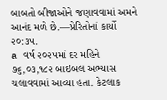બાબતો બીજાઓને જણાવવામાં અમને આનંદ મળે છે.—પ્રેરિતોનાં કાર્યો ૨૦:૩૫.
a વર્ષ ૨૦૨૫માં દર મહિને ૭૬,૦૩,૧૮૨ બાઇબલ અભ્યાસ ચલાવવામાં આવ્યા હતા. કેટલાક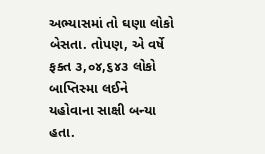અભ્યાસમાં તો ઘણા લોકો બેસતા. તોપણ, એ વર્ષે ફક્ત ૩,૦૪,૬૪૩ લોકો બાપ્તિસ્મા લઈને યહોવાના સાક્ષી બન્યા હતા.